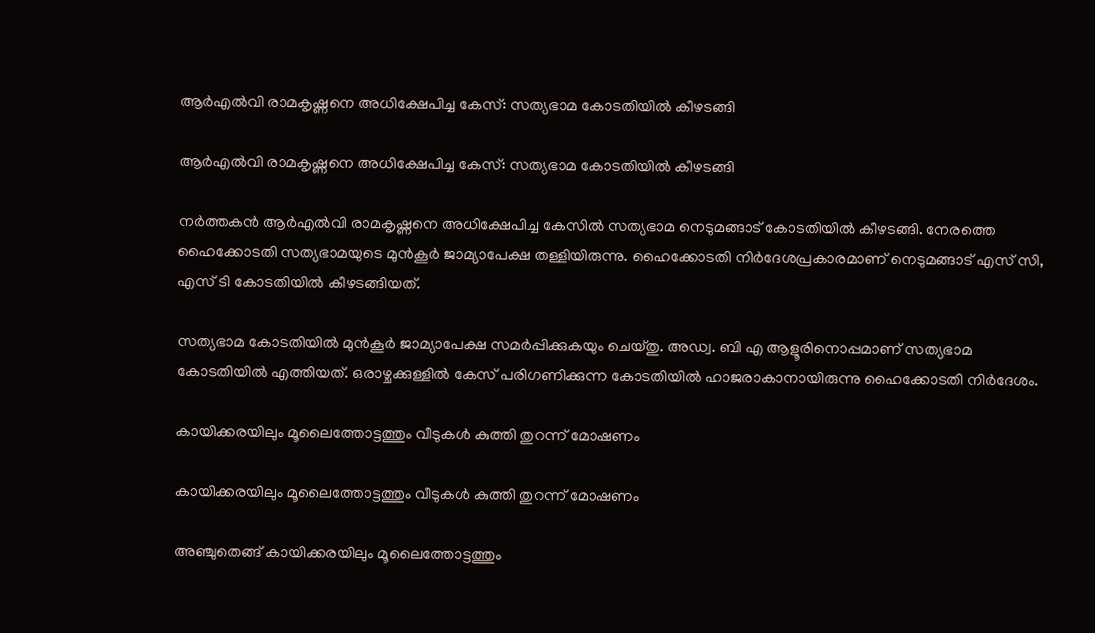ആർഎൽവി രാമകൃഷ്ണനെ അധിക്ഷേപിച്ച കേസ്: സത്യഭാമ കോടതിയിൽ കീഴടങ്ങി

ആർഎൽവി രാമകൃഷ്ണനെ അധിക്ഷേപിച്ച കേസ്: സത്യഭാമ കോടതിയിൽ കീഴടങ്ങി

നർത്തകൻ ആർഎൽവി രാമകൃഷ്ണനെ അധിക്ഷേപിച്ച കേസിൽ സത്യഭാമ നെടുമങ്ങാട് കോടതിയിൽ കീഴടങ്ങി. നേരത്തെ ഹൈക്കോടതി സത്യഭാമയുടെ മുൻകൂർ ജാമ്യാപേക്ഷ തള്ളിയിരുന്നു. ഹൈക്കോടതി നിർദേശപ്രകാരമാണ് നെടുമങ്ങാട് എസ് സി, എസ് ടി കോടതിയിൽ കീഴടങ്ങിയത്.

സത്യഭാമ കോടതിയിൽ മുൻകൂർ ജാമ്യാപേക്ഷ സമർപ്പിക്കുകയും ചെയ്തു. അഡ്വ. ബി എ ആളൂരിനൊപ്പമാണ് സത്യഭാമ കോടതിയിൽ എത്തിയത്. ഒരാഴ്ചക്കുള്ളിൽ കേസ് പരിഗണിക്കുന്ന കോടതിയിൽ ഹാജരാകാനായിരുന്നു ഹൈക്കോടതി നിർദേശം.

കായിക്കരയിലും മൂലൈത്തോട്ടത്തും വീടുകൾ കുത്തി തുറന്ന് മോഷണം

കായിക്കരയിലും മൂലൈത്തോട്ടത്തും വീടുകൾ കുത്തി തുറന്ന് മോഷണം

അഞ്ചുതെങ്ങ് കായിക്കരയിലും മൂലൈത്തോട്ടത്തും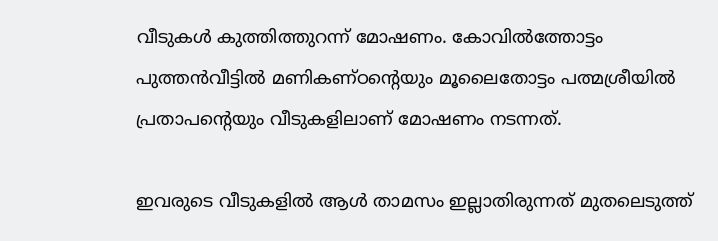വീടുകൾ കുത്തിത്തുറന്ന് മോഷണം. കോവിൽത്തോട്ടം പുത്തൻവീട്ടിൽ മണികണ്ഠന്റെയും മൂലൈതോട്ടം പത്മശ്രീയിൽ പ്രതാപന്റെയും വീടുകളിലാണ് മോഷണം നടന്നത്.

ഇവരുടെ വീടുകളിൽ ആൾ താമസം ഇല്ലാതിരുന്നത് മുതലെടുത്ത്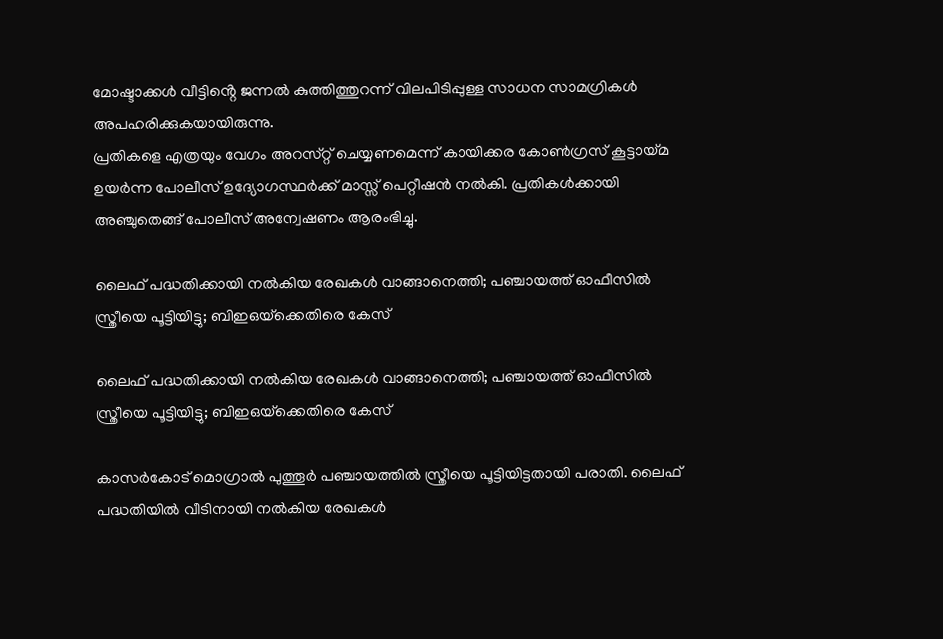മോഷ്ടാക്കൾ വീട്ടിൻ്റെ ജന്നൽ കുത്തിത്തുറന്ന് വിലപിടിപ്പുള്ള സാധന സാമഗ്രികൾ അപഹരിക്കുകയായിരുന്നു.
പ്രതികളെ എത്രയും വേഗം അറസ്‌റ്റ് ചെയ്യണമെന്ന് കായിക്കര കോൺഗ്രസ് കൂട്ടായ്മ ഉയർന്ന പോലീസ് ഉദ്യോഗസ്ഥർക്ക് മാസ്സ് പെറ്റീഷൻ നൽകി. പ്രതികൾക്കായി അഞ്ചുതെങ്ങ് പോലീസ് അന്വേഷണം ആരംഭിച്ചു.

ലൈഫ് പദ്ധതിക്കായി നല്‍കിയ രേഖകള്‍ വാങ്ങാനെത്തി; പഞ്ചായത്ത് ഓഫീസില്‍ സ്ത്രീയെ പൂട്ടിയിട്ടു; ബിഇഒയ്‌ക്കെതിരെ കേസ്

ലൈഫ് പദ്ധതിക്കായി നല്‍കിയ രേഖകള്‍ വാങ്ങാനെത്തി; പഞ്ചായത്ത് ഓഫീസില്‍ സ്ത്രീയെ പൂട്ടിയിട്ടു; ബിഇഒയ്‌ക്കെതിരെ കേസ്

കാസര്‍കോട് മൊഗ്രാല്‍ പുത്തൂര്‍ പഞ്ചായത്തില്‍ സ്ത്രീയെ പൂട്ടിയിട്ടതായി പരാതി. ലൈഫ് പദ്ധതിയില്‍ വീടിനായി നല്‍കിയ രേഖകള്‍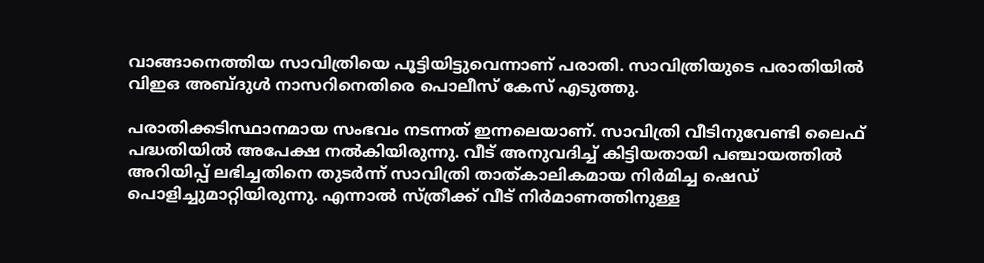വാങ്ങാനെത്തിയ സാവിത്രിയെ പൂട്ടിയിട്ടുവെന്നാണ് പരാതി. സാവിത്രിയുടെ പരാതിയില്‍ വിഇഒ അബ്ദുള്‍ നാസറിനെതിരെ പൊലീസ് കേസ് എടുത്തു.

പരാതിക്കടിസ്ഥാനമായ സംഭവം നടന്നത് ഇന്നലെയാണ്. സാവിത്രി വീടിനുവേണ്ടി ലൈഫ് പദ്ധതിയില്‍ അപേക്ഷ നല്‍കിയിരുന്നു. വീട് അനുവദിച്ച് കിട്ടിയതായി പഞ്ചായത്തില്‍ അറിയിപ്പ് ലഭിച്ചതിനെ തുടര്‍ന്ന് സാവിത്രി താത്കാലികമായ നിര്‍മിച്ച ഷെഡ് പൊളിച്ചുമാറ്റിയിരുന്നു. എന്നാല്‍ സ്ത്രീക്ക് വീട് നിര്‍മാണത്തിനുള്ള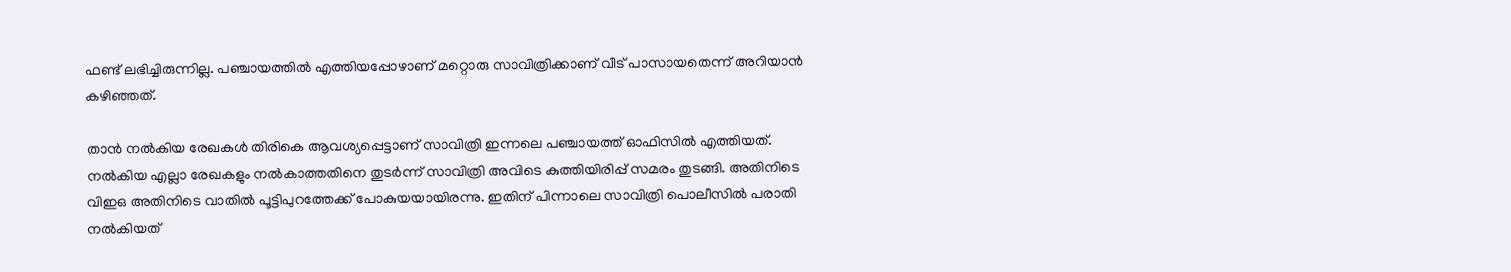ഫണ്ട് ലഭിച്ചിരുന്നില്ല. പഞ്ചായത്തില്‍ എത്തിയപ്പോഴാണ് മറ്റൊരു സാവിത്രിക്കാണ് വീട് പാസായതെന്ന് അറിയാന്‍ കഴിഞ്ഞത്.

താന്‍ നല്‍കിയ രേഖകള്‍ തിരികെ ആവശ്യപ്പെട്ടാണ് സാവിത്രി ഇന്നലെ പഞ്ചായത്ത് ഓഫിസില്‍ എത്തിയത്. നല്‍കിയ എല്ലാ രേഖകളും നല്‍കാത്തതിനെ തുടര്‍ന്ന് സാവിത്രി അവിടെ കുത്തിയിരിപ്പ് സമരം തുടങ്ങി. അതിനിടെ വിഇഒ അതിനിടെ വാതില്‍ പൂട്ടിപുറത്തേക്ക് പോകുയയായിരന്നു. ഇതിന് പിന്നാലെ സാവിത്രി പൊലീസില്‍ പരാതി നല്‍കിയത്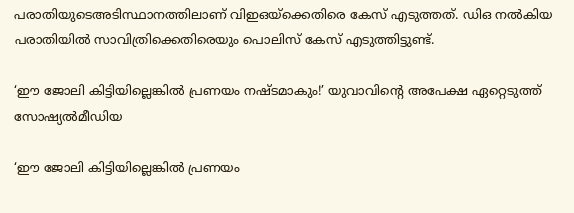പരാതിയുടെഅടിസ്ഥാനത്തിലാണ് വിഇഒയ്‌ക്കെതിരെ കേസ് എടുത്തത്. ഡിഒ നല്‍കിയ പരാതിയില്‍ സാവിത്രിക്കെതിരെയും പൊലിസ് കേസ് എടുത്തിട്ടുണ്ട്.

‘ഈ ജോലി കിട്ടിയില്ലെങ്കില്‍ പ്രണയം നഷ്ടമാകും!’ യുവാവിന്റെ അപേക്ഷ ഏറ്റെടുത്ത് സോഷ്യൽമീഡിയ

‘ഈ ജോലി കിട്ടിയില്ലെങ്കില്‍ പ്രണയം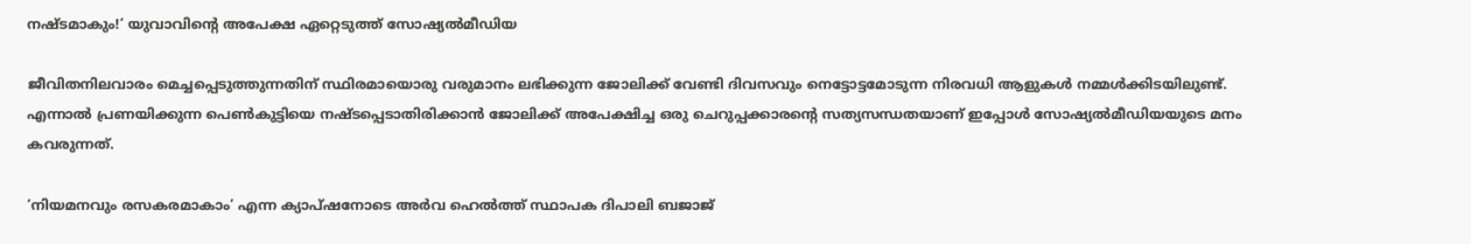നഷ്ടമാകും!’ യുവാവിന്റെ അപേക്ഷ ഏറ്റെടുത്ത് സോഷ്യൽമീഡിയ

ജീവിതനിലവാരം മെച്ചപ്പെടുത്തുന്നതിന് സ്ഥിരമായൊരു വരുമാനം ലഭിക്കുന്ന ജോലിക്ക് വേണ്ടി ദിവസവും നെട്ടോട്ടമോടുന്ന നിരവധി ആളുകള്‍ നമ്മള്‍ക്കിടയിലുണ്ട്. എന്നാല്‍ പ്രണയിക്കുന്ന പെണ്‍കുട്ടിയെ നഷ്ടപ്പെടാതിരിക്കാന്‍ ജോലിക്ക് അപേക്ഷിച്ച ഒരു ചെറുപ്പക്കാരന്‍റെ സത്യസന്ധതയാണ് ഇപ്പോള്‍ സോഷ്യല്‍മീഡിയയുടെ മനം കവരുന്നത്.

‘നിയമനവും രസകരമാകാം’ എന്ന ക്യാപ്ഷനോടെ അര്‍വ ഹെല്‍ത്ത് സ്ഥാപക ദിപാലി ബജാജ്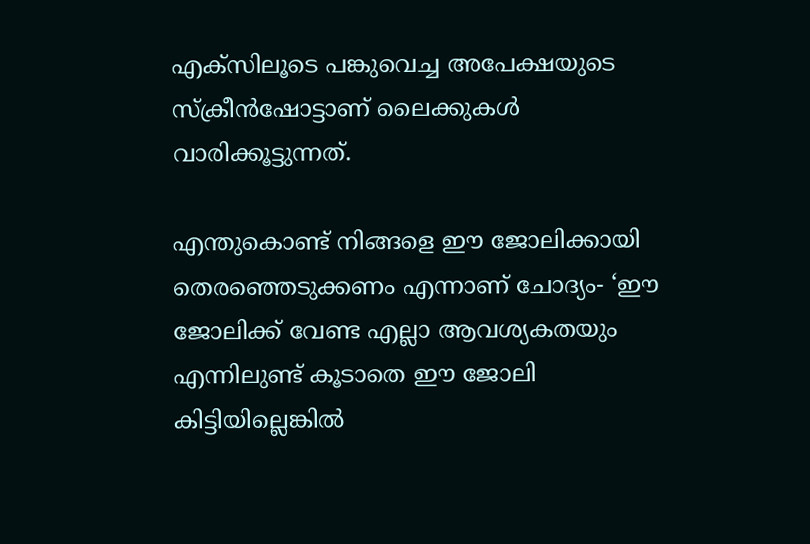എക്‌സിലൂടെ പങ്കുവെച്ച അപേക്ഷയുടെ സ്ക്രീന്‍ഷോട്ടാണ് ലൈക്കുകള്‍ വാരിക്കൂട്ടുന്നത്.

എന്തുകൊണ്ട് നിങ്ങളെ ഈ ജോലിക്കായി തെരഞ്ഞെടുക്കണം എന്നാണ് ചോദ്യം- ‘ഈ ജോലിക്ക് വേണ്ട എല്ലാ ആവശ്യകതയും എന്നിലുണ്ട് കൂടാതെ ഈ ജോലി കിട്ടിയില്ലെങ്കില്‍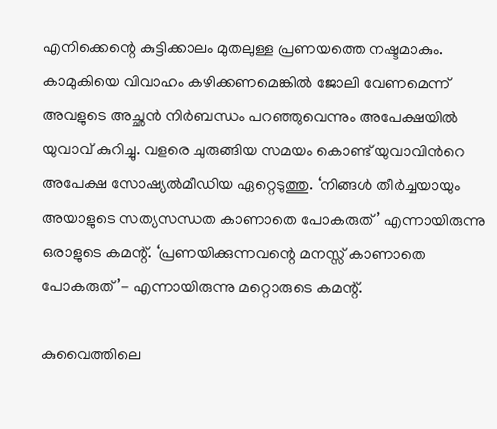എനിക്കെന്റെ കുട്ടിക്കാലം മുതലുള്ള പ്രണയത്തെ നഷ്ടമാകും. കാമുകിയെ വിവാഹം കഴിക്കണമെങ്കില്‍ ജോലി വേണമെന്ന് അവളുടെ അച്ഛന്‍ നിര്‍ബന്ധം പറഞ്ഞുവെന്നും അപേക്ഷയില്‍ യുവാവ് കുറിച്ചു. വളരെ ചുരുങ്ങിയ സമയം കൊണ്ട് യുവാവിന്‍റെ അപേക്ഷ സോഷ്യല്‍മീഡിയ ഏറ്റെടുത്തു. ‘നിങ്ങള്‍ തീര്‍ച്ചയായും അയാളുടെ സത്യസന്ധത കാണാതെ പോകരുത്’ എന്നായിരുന്നു ഒരാളുടെ കമന്റ്. ‘പ്രണയിക്കുന്നവന്റെ മനസ്സ് കാണാതെ പോകരുത്’- എന്നായിരുന്നു മറ്റൊരുടെ കമന്റ്.

കുവൈത്തിലെ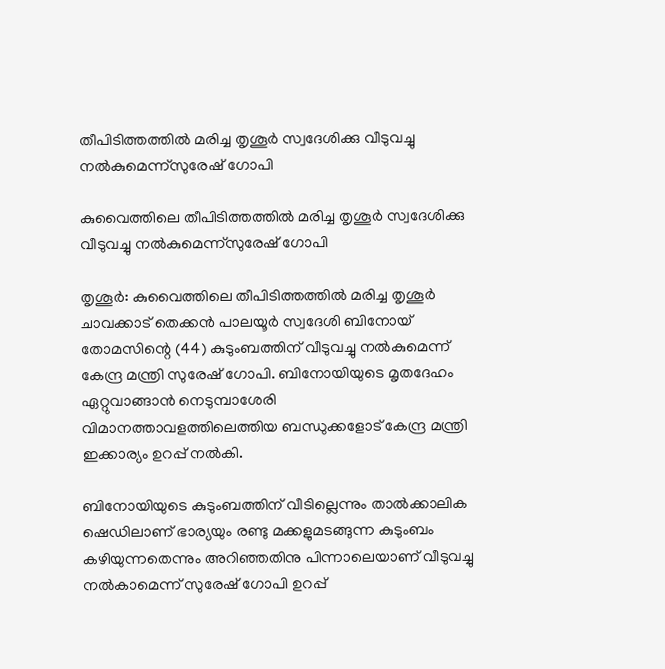തീപിടിത്തത്തില്‍ മരിച്ച തൃശൂർ സ്വദേശിക്കു വീടുവച്ചു നല്‍കുമെന്ന്സുരേഷ് ഗോപി

കുവൈത്തിലെ തീപിടിത്തത്തില്‍ മരിച്ച തൃശൂർ സ്വദേശിക്കു വീടുവച്ചു നല്‍കുമെന്ന്സുരേഷ് ഗോപി

തൃശൂർ: കുവൈത്തിലെ തീപിടിത്തത്തില്‍ മരിച്ച തൃശൂർ ചാവക്കാട് തെക്കന്‍ പാലയൂര്‍ സ്വദേശി ബിനോയ് തോമസിന്റെ (44) കുടുംബത്തിന് വീടുവച്ചു നല്‍കുമെന്ന് കേന്ദ്ര മന്ത്രി സുരേഷ് ഗോപി. ബിനോയിയുടെ മൃതദേഹം ഏറ്റുവാങ്ങാന്‍ നെടുമ്പാശേരി വിമാനത്താവളത്തിലെത്തിയ ബന്ധുക്കളോട് കേന്ദ്ര മന്ത്രി ഇക്കാര്യം ഉറപ്പ് നല്‍കി.

ബിനോയിയുടെ കുടുംബത്തിന് വീടില്ലെന്നും താൽക്കാലിക ഷെഡിലാണ് ഭാര്യയും രണ്ടു മക്കളുമടങ്ങുന്ന കുടുംബം കഴിയുന്നതെന്നും അറിഞ്ഞതിനു പിന്നാലെയാണ് വീടുവച്ചു നൽകാമെന്ന് സുരേഷ് ഗോപി ഉറപ്പ്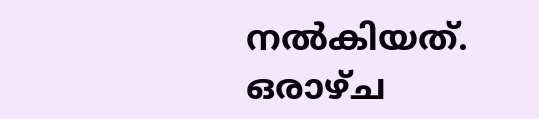നൽകിയത്. ഒരാഴ്ച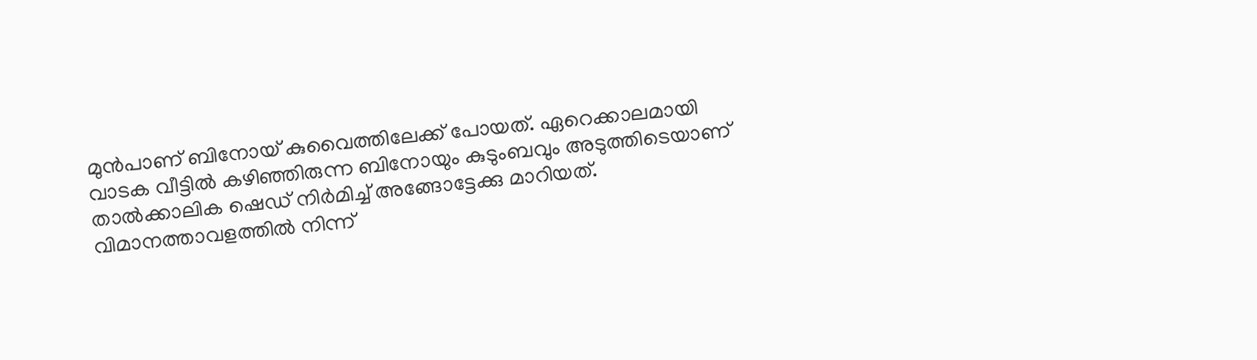മുൻപാണ് ബിനോയ് കുവൈത്തിലേക്ക് പോയത്. ഏറെക്കാലമായി വാടക വീട്ടിൽ കഴിഞ്ഞിരുന്ന ബിനോയും കുടുംബവും അടുത്തിടെയാണ് താൽക്കാലിക ഷെഡ് നിർമിച്ച് അങ്ങോട്ടേക്കു മാറിയത്. വിമാനത്താവളത്തില്‍ നിന്ന്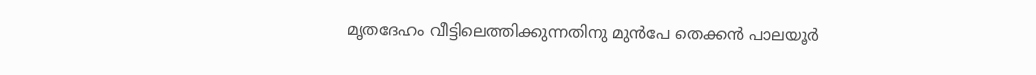മൃതദേഹം വീട്ടിലെത്തിക്കുന്നതിനു മുൻപേ തെക്കന്‍ പാലയൂര്‍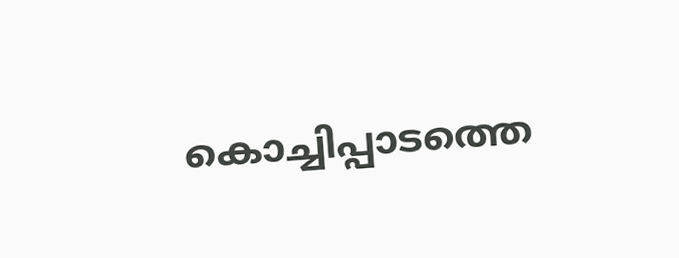കൊച്ചിപ്പാടത്തെ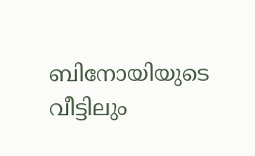ബിനോയിയുടെ വീട്ടിലും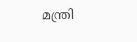മന്ത്രി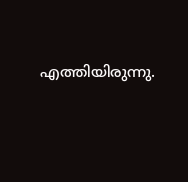എത്തിയിരുന്നു.